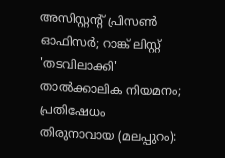അസിസ്റ്റൻ്റ് പ്രിസൺ ഓഫിസർ; റാങ്ക് ലിസ്റ്റ് 'തടവിലാക്കി' താൽക്കാലിക നിയമനം; പ്രതിഷേധം
തിരുനാവായ (മലപ്പുറം):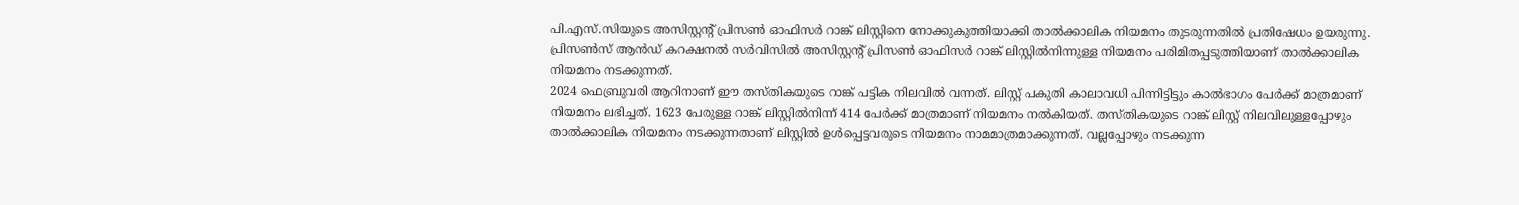പി.എസ്.സിയുടെ അസിസ്റ്റൻ്റ് പ്രിസൺ ഓഫിസർ റാങ്ക് ലിസ്റ്റിനെ നോക്കുകുത്തിയാക്കി താൽക്കാലിക നിയമനം തുടരുന്നതിൽ പ്രതിഷേധം ഉയരുന്നു. പ്രിസൺസ് ആൻഡ് കറക്ഷനൽ സർവിസിൽ അസിസ്റ്റന്റ് പ്രിസൺ ഓഫിസർ റാങ്ക് ലിസ്റ്റിൽനിന്നുള്ള നിയമനം പരിമിതപ്പടുത്തിയാണ് താൽക്കാലിക നിയമനം നടക്കുന്നത്.
2024 ഫെബ്രുവരി ആറിനാണ് ഈ തസ്തികയുടെ റാങ്ക് പട്ടിക നിലവിൽ വന്നത്. ലിസ്റ്റ് പകുതി കാലാവധി പിന്നിട്ടിട്ടും കാൽഭാഗം പേർക്ക് മാത്രമാണ് നിയമനം ലഭിച്ചത്. 1623 പേരുള്ള റാങ്ക് ലിസ്റ്റിൽനിന്ന് 414 പേർക്ക് മാത്രമാണ് നിയമനം നൽകിയത്. തസ്തികയുടെ റാങ്ക് ലിസ്റ്റ് നിലവിലുള്ളപ്പോഴും താൽക്കാലിക നിയമനം നടക്കുന്നതാണ് ലിസ്റ്റിൽ ഉൾപ്പെട്ടവരുടെ നിയമനം നാമമാത്രമാക്കുന്നത്. വല്ലപ്പോഴും നടക്കുന്ന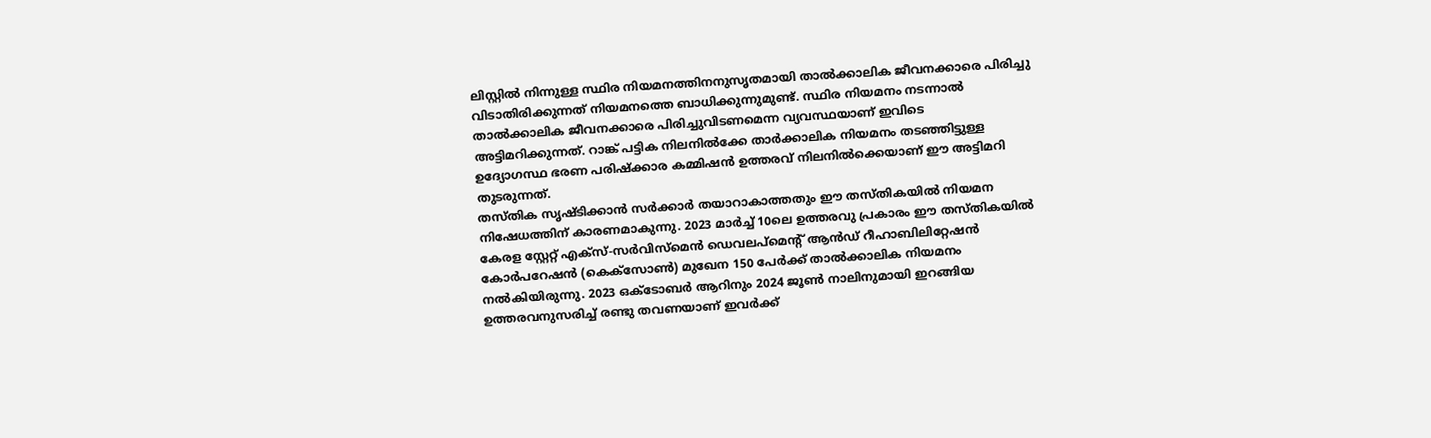ലിസ്റ്റിൽ നിന്നുള്ള സ്ഥിര നിയമനത്തിനനുസൃതമായി താൽക്കാലിക ജീവനക്കാരെ പിരിച്ചു വിടാതിരിക്കുന്നത് നിയമനത്തെ ബാധിക്കുന്നുമുണ്ട്. സ്ഥിര നിയമനം നടന്നാൽ താൽക്കാലിക ജീവനക്കാരെ പിരിച്ചുവിടണമെന്ന വ്യവസ്ഥയാണ് ഇവിടെ അട്ടിമറിക്കുന്നത്. റാങ്ക് പട്ടിക നിലനിൽക്കേ താർക്കാലിക നിയമനം തടഞ്ഞിട്ടുള്ള ഉദ്യോഗസ്ഥ ഭരണ പരിഷ്ക്കാര കമ്മിഷൻ ഉത്തരവ് നിലനിൽക്കെയാണ് ഈ അട്ടിമറി തുടരുന്നത്.
തസ്തിക സൃഷ്ടിക്കാൻ സർക്കാർ തയാറാകാത്തതും ഈ തസ്തികയിൽ നിയമന നിഷേധത്തിന് കാരണമാകുന്നു. 2023 മാർച്ച് 10ലെ ഉത്തരവു പ്രകാരം ഈ തസ്തികയിൽ കേരള സ്റ്റേറ്റ് എക്സ്-സർവിസ്മെൻ ഡെവലപ്മെന്റ് ആൻഡ് റീഹാബിലിറ്റേഷൻ കോർപറേഷൻ (കെക്സോൺ) മുഖേന 150 പേർക്ക് താൽക്കാലിക നിയമനം നൽകിയിരുന്നു. 2023 ഒക്ടോബർ ആറിനും 2024 ജൂൺ നാലിനുമായി ഇറങ്ങിയ ഉത്തരവനുസരിച്ച് രണ്ടു തവണയാണ് ഇവർക്ക്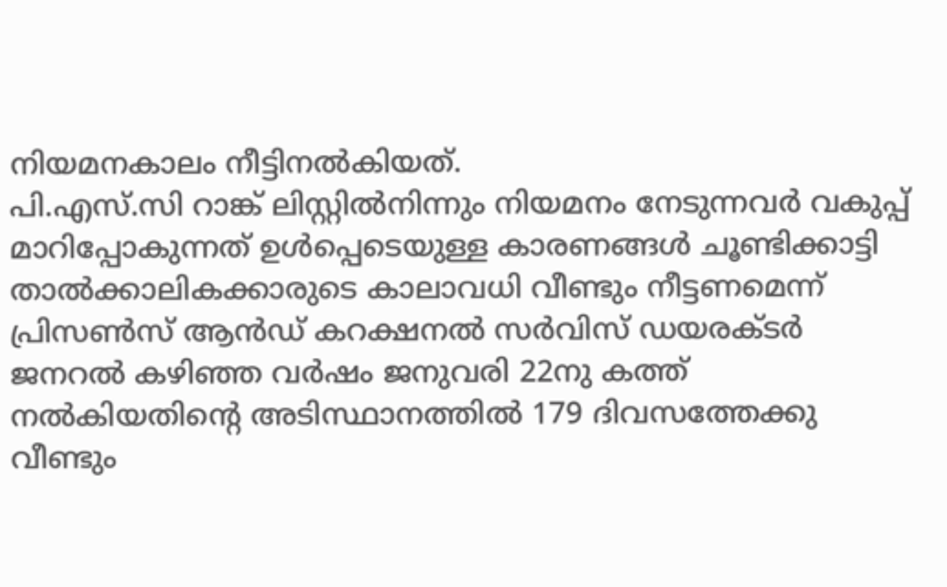നിയമനകാലം നീട്ടിനൽകിയത്.
പി.എസ്.സി റാങ്ക് ലിസ്റ്റിൽനിന്നും നിയമനം നേടുന്നവർ വകുപ്പ് മാറിപ്പോകുന്നത് ഉൾപ്പെടെയുള്ള കാരണങ്ങൾ ചൂണ്ടിക്കാട്ടി താൽക്കാലികക്കാരുടെ കാലാവധി വീണ്ടും നീട്ടണമെന്ന് പ്രിസൺസ് ആൻഡ് കറക്ഷനൽ സർവിസ് ഡയരക്ടർ ജനറൽ കഴിഞ്ഞ വർഷം ജനുവരി 22നു കത്ത് നൽകിയതിന്റെ അടിസ്ഥാനത്തിൽ 179 ദിവസത്തേക്കു വീണ്ടും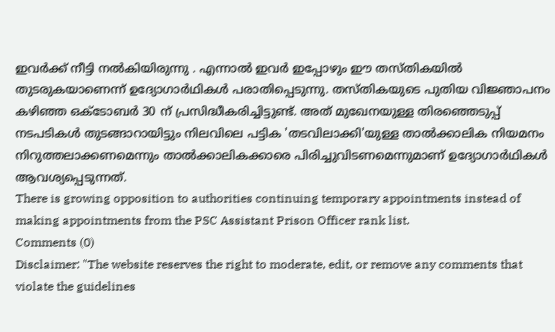ഇവർക്ക് നീട്ടി നൽകിയിരുന്നു . എന്നാൽ ഇവർ ഇപ്പോഴും ഈ തസ്തികയിൽ തുടരുകയാണെന്ന് ഉദ്യോഗാർഥികൾ പരാതിപ്പെടുന്നു. തസ്തികയുടെ പുതിയ വിജ്ഞാപനം കഴിഞ്ഞ ഒക്ടോബർ 30 ന് പ്രസിദ്ധീകരിച്ചിട്ടുണ്ട്. അത് മുഖേനയുള്ള തിരഞ്ഞെടുപ്പ് നടപടികൾ തുടങ്ങാറായിട്ടും നിലവിലെ പട്ടിക 'തടവിലാക്കി'യുള്ള താൽക്കാലിക നിയമനം നിറുത്തലാക്കണമെന്നും താൽക്കാലികക്കാരെ പിരിച്ചുവിടണമെന്നുമാണ് ഉദ്യോഗാർഥികൾ ആവശ്യപ്പെടുന്നത്.
There is growing opposition to authorities continuing temporary appointments instead of making appointments from the PSC Assistant Prison Officer rank list.
Comments (0)
Disclaimer: "The website reserves the right to moderate, edit, or remove any comments that violate the guidelines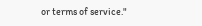or terms of service."